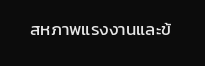สหภาพแรงงานและข้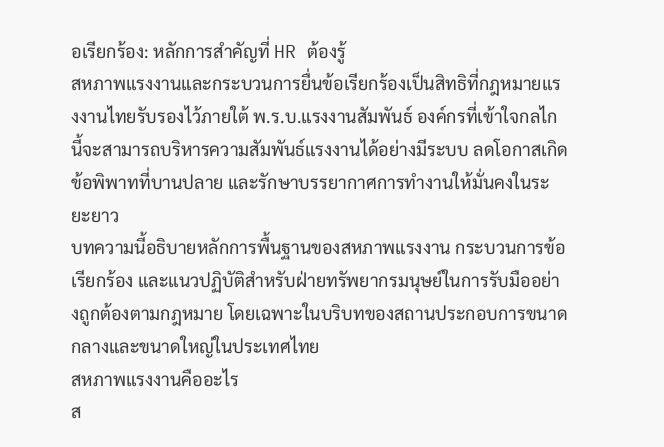อเรียกร้อง: หลักการสำคัญที่ HR ต้องรู้
สหภาพแรงงานและกระบวนการยื่นข้อเรียกร้องเป็นสิทธิที่กฎหมายแรงงานไทยรับรองไว้ภายใต้ พ.ร.บ.แรงงานสัมพันธ์ องค์กรที่เข้าใจกลไกนี้จะสามารถบริหารความสัมพันธ์แรงงานได้อย่างมีระบบ ลดโอกาสเกิดข้อพิพาทที่บานปลาย และรักษาบรรยากาศการทำงานให้มั่นคงในระยะยาว
บทความนี้อธิบายหลักการพื้นฐานของสหภาพแรงงาน กระบวนการข้อเรียกร้อง และแนวปฏิบัติสำหรับฝ่ายทรัพยากรมนุษย์ในการรับมืออย่างถูกต้องตามกฎหมาย โดยเฉพาะในบริบทของสถานประกอบการขนาดกลางและขนาดใหญ่ในประเทศไทย
สหภาพแรงงานคืออะไร
ส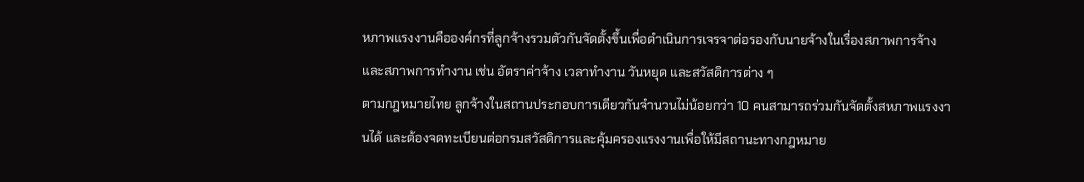หภาพแรงงานคือองค์กรที่ลูกจ้างรวมตัวกันจัดตั้งขึ้นเพื่อดำเนินการเจรจาต่อรองกับนายจ้างในเรื่องสภาพการจ้างและสภาพการทำงาน เช่น อัตราค่าจ้าง เวลาทำงาน วันหยุด และสวัสดิการต่าง ๆ
ตามกฎหมายไทย ลูกจ้างในสถานประกอบการเดียวกันจำนวนไม่น้อยกว่า 10 คนสามารถร่วมกันจัดตั้งสหภาพแรงงานได้ และต้องจดทะเบียนต่อกรมสวัสดิการและคุ้มครองแรงงานเพื่อให้มีสถานะทางกฎหมาย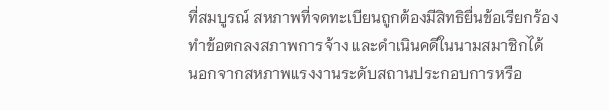ที่สมบูรณ์ สหภาพที่จดทะเบียนถูกต้องมีสิทธิยื่นข้อเรียกร้อง ทำข้อตกลงสภาพการจ้าง และดำเนินคดีในนามสมาชิกได้
นอกจากสหภาพแรงงานระดับสถานประกอบการหรือ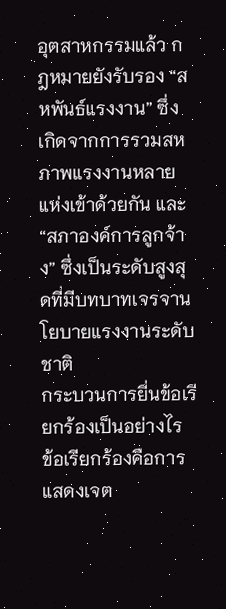อุตสาหกรรมแล้ว กฎหมายยังรับรอง “สหพันธ์แรงงาน” ซึ่งเกิดจากการรวมสหภาพแรงงานหลายแห่งเข้าด้วยกัน และ “สภาองค์การลูกจ้าง” ซึ่งเป็นระดับสูงสุดที่มีบทบาทเจรจานโยบายแรงงานระดับชาติ
กระบวนการยื่นข้อเรียกร้องเป็นอย่างไร
ข้อเรียกร้องคือการแสดงเจต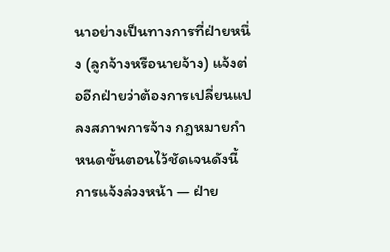นาอย่างเป็นทางการที่ฝ่ายหนึ่ง (ลูกจ้างหรือนายจ้าง) แจ้งต่ออีกฝ่ายว่าต้องการเปลี่ยนแปลงสภาพการจ้าง กฎหมายกำหนดขั้นตอนไว้ชัดเจนดังนี้
การแจ้งล่วงหน้า — ฝ่าย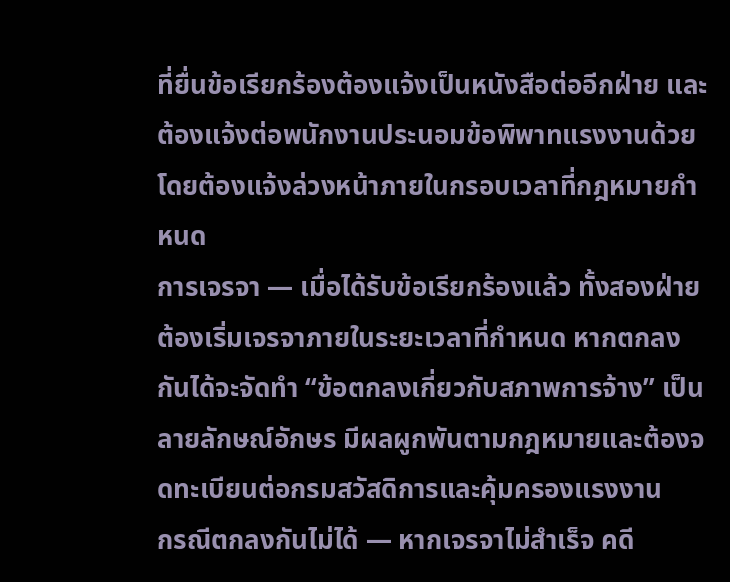ที่ยื่นข้อเรียกร้องต้องแจ้งเป็นหนังสือต่ออีกฝ่าย และต้องแจ้งต่อพนักงานประนอมข้อพิพาทแรงงานด้วย โดยต้องแจ้งล่วงหน้าภายในกรอบเวลาที่กฎหมายกำหนด
การเจรจา — เมื่อได้รับข้อเรียกร้องแล้ว ทั้งสองฝ่ายต้องเริ่มเจรจาภายในระยะเวลาที่กำหนด หากตกลงกันได้จะจัดทำ “ข้อตกลงเกี่ยวกับสภาพการจ้าง” เป็นลายลักษณ์อักษร มีผลผูกพันตามกฎหมายและต้องจดทะเบียนต่อกรมสวัสดิการและคุ้มครองแรงงาน
กรณีตกลงกันไม่ได้ — หากเจรจาไม่สำเร็จ คดี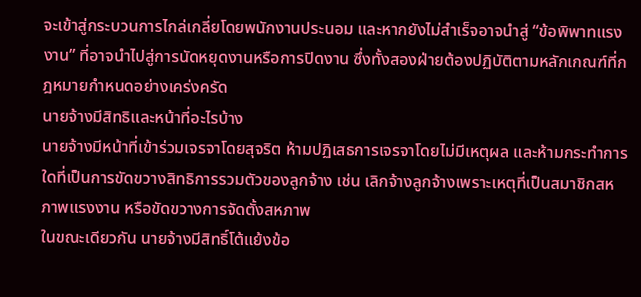จะเข้าสู่กระบวนการไกล่เกลี่ยโดยพนักงานประนอม และหากยังไม่สำเร็จอาจนำสู่ “ข้อพิพาทแรงงาน” ที่อาจนำไปสู่การนัดหยุดงานหรือการปิดงาน ซึ่งทั้งสองฝ่ายต้องปฏิบัติตามหลักเกณฑ์ที่กฎหมายกำหนดอย่างเคร่งครัด
นายจ้างมีสิทธิและหน้าที่อะไรบ้าง
นายจ้างมีหน้าที่เข้าร่วมเจรจาโดยสุจริต ห้ามปฏิเสธการเจรจาโดยไม่มีเหตุผล และห้ามกระทำการใดที่เป็นการขัดขวางสิทธิการรวมตัวของลูกจ้าง เช่น เลิกจ้างลูกจ้างเพราะเหตุที่เป็นสมาชิกสหภาพแรงงาน หรือขัดขวางการจัดตั้งสหภาพ
ในขณะเดียวกัน นายจ้างมีสิทธิ์โต้แย้งข้อ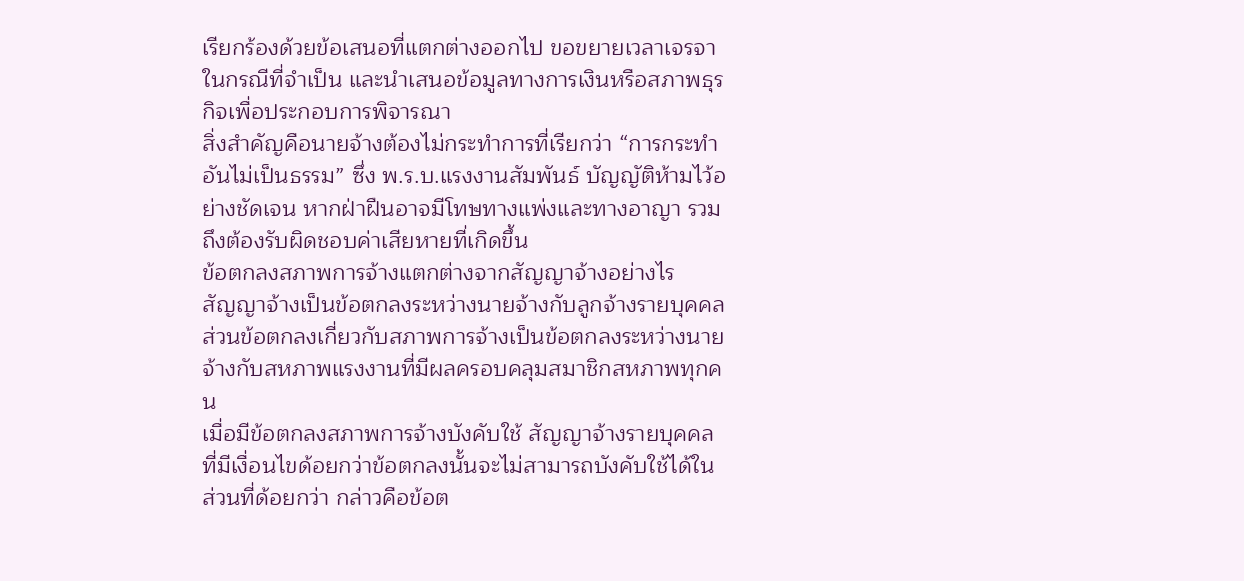เรียกร้องด้วยข้อเสนอที่แตกต่างออกไป ขอขยายเวลาเจรจาในกรณีที่จำเป็น และนำเสนอข้อมูลทางการเงินหรือสภาพธุรกิจเพื่อประกอบการพิจารณา
สิ่งสำคัญคือนายจ้างต้องไม่กระทำการที่เรียกว่า “การกระทำอันไม่เป็นธรรม” ซึ่ง พ.ร.บ.แรงงานสัมพันธ์ บัญญัติห้ามไว้อย่างชัดเจน หากฝ่าฝืนอาจมีโทษทางแพ่งและทางอาญา รวมถึงต้องรับผิดชอบค่าเสียหายที่เกิดขึ้น
ข้อตกลงสภาพการจ้างแตกต่างจากสัญญาจ้างอย่างไร
สัญญาจ้างเป็นข้อตกลงระหว่างนายจ้างกับลูกจ้างรายบุคคล ส่วนข้อตกลงเกี่ยวกับสภาพการจ้างเป็นข้อตกลงระหว่างนายจ้างกับสหภาพแรงงานที่มีผลครอบคลุมสมาชิกสหภาพทุกคน
เมื่อมีข้อตกลงสภาพการจ้างบังคับใช้ สัญญาจ้างรายบุคคลที่มีเงื่อนไขด้อยกว่าข้อตกลงนั้นจะไม่สามารถบังคับใช้ได้ในส่วนที่ด้อยกว่า กล่าวคือข้อต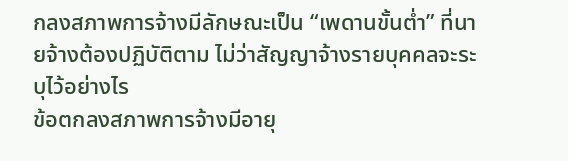กลงสภาพการจ้างมีลักษณะเป็น “เพดานขั้นต่ำ” ที่นายจ้างต้องปฏิบัติตาม ไม่ว่าสัญญาจ้างรายบุคคลจะระบุไว้อย่างไร
ข้อตกลงสภาพการจ้างมีอายุ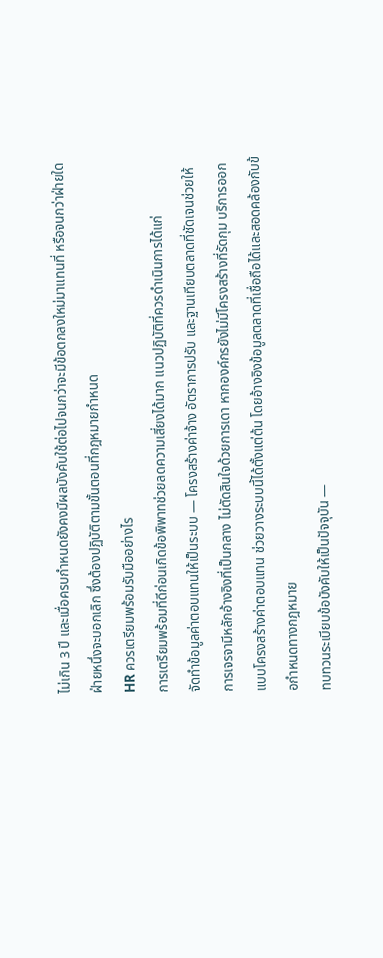ไม่เกิน 3 ปี และเมื่อครบกำหนดยังคงมีผลบังคับใช้ต่อไปจนกว่าจะมีข้อตกลงใหม่มาแทนที่ หรือจนกว่าฝ่ายใดฝ่ายหนึ่งจะบอกเลิก ซึ่งต้องปฏิบัติตามขั้นตอนที่กฎหมายกำหนด
HR ควรเตรียมพร้อมรับมืออย่างไร
การเตรียมพร้อมที่ดีก่อนเกิดข้อพิพาทช่วยลดความเสี่ยงได้มาก แนวปฏิบัติที่ควรดำเนินการได้แก่
จัดทำข้อมูลค่าตอบแทนให้เป็นระบบ — โครงสร้างค่าจ้าง อัตราการปรับ และฐานเทียบตลาดที่ชัดเจนช่วยให้การเจรจามีหลักอ้างอิงที่เป็นกลาง ไม่ตัดสินใจด้วยการเดา หากองค์กรยังไม่มีโครงสร้างที่รัดกุม บริการออกแบบโครงสร้างค่าตอบแทน ช่วยวางระบบนี้ได้ตั้งแต่ต้น โดยอ้างอิงข้อมูลตลาดที่เชื่อถือได้และสอดคล้องกับข้อกำหนดทางกฎหมาย
ทบทวนระเบียบข้อบังคับให้เป็นปัจจุบัน —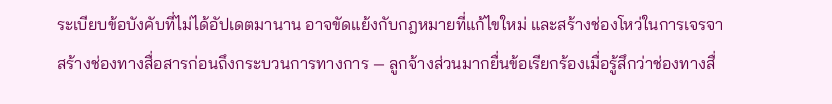ระเบียบข้อบังคับที่ไม่ได้อัปเดตมานาน อาจขัดแย้งกับกฎหมายที่แก้ไขใหม่ และสร้างช่องโหว่ในการเจรจา
สร้างช่องทางสื่อสารก่อนถึงกระบวนการทางการ — ลูกจ้างส่วนมากยื่นข้อเรียกร้องเมื่อรู้สึกว่าช่องทางสื่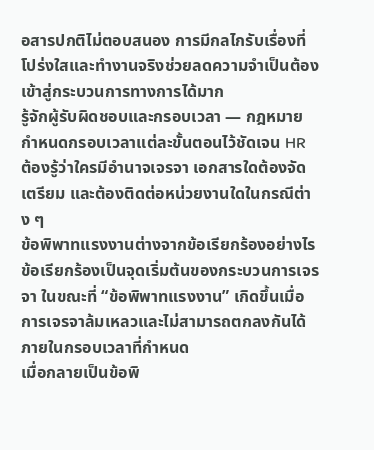อสารปกติไม่ตอบสนอง การมีกลไกรับเรื่องที่โปร่งใสและทำงานจริงช่วยลดความจำเป็นต้องเข้าสู่กระบวนการทางการได้มาก
รู้จักผู้รับผิดชอบและกรอบเวลา — กฎหมายกำหนดกรอบเวลาแต่ละขั้นตอนไว้ชัดเจน HR ต้องรู้ว่าใครมีอำนาจเจรจา เอกสารใดต้องจัดเตรียม และต้องติดต่อหน่วยงานใดในกรณีต่าง ๆ
ข้อพิพาทแรงงานต่างจากข้อเรียกร้องอย่างไร
ข้อเรียกร้องเป็นจุดเริ่มต้นของกระบวนการเจรจา ในขณะที่ “ข้อพิพาทแรงงาน” เกิดขึ้นเมื่อการเจรจาล้มเหลวและไม่สามารถตกลงกันได้ภายในกรอบเวลาที่กำหนด
เมื่อกลายเป็นข้อพิ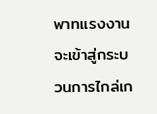พาทแรงงาน จะเข้าสู่กระบวนการไกล่เก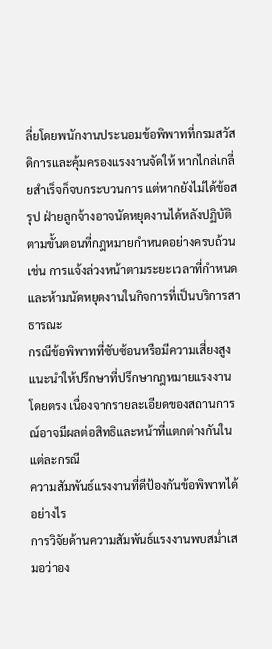ลี่ยโดยพนักงานประนอมข้อพิพาทที่กรมสวัสดิการและคุ้มครองแรงงานจัดให้ หากไกล่เกลี่ยสำเร็จก็จบกระบวนการ แต่หากยังไม่ได้ข้อสรุป ฝ่ายลูกจ้างอาจนัดหยุดงานได้หลังปฏิบัติตามขั้นตอนที่กฎหมายกำหนดอย่างครบถ้วน เช่น การแจ้งล่วงหน้าตามระยะเวลาที่กำหนดและห้ามนัดหยุดงานในกิจการที่เป็นบริการสาธารณะ
กรณีข้อพิพาทที่ซับซ้อนหรือมีความเสี่ยงสูง แนะนำให้ปรึกษาที่ปรึกษากฎหมายแรงงานโดยตรง เนื่องจากรายละเอียดของสถานการณ์อาจมีผลต่อสิทธิและหน้าที่แตกต่างกันในแต่ละกรณี
ความสัมพันธ์แรงงานที่ดีป้องกันข้อพิพาทได้อย่างไร
การวิจัยด้านความสัมพันธ์แรงงานพบสม่ำเสมอว่าอง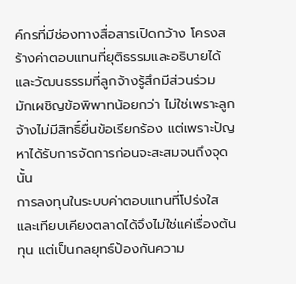ค์กรที่มีช่องทางสื่อสารเปิดกว้าง โครงสร้างค่าตอบแทนที่ยุติธรรมและอธิบายได้ และวัฒนธรรมที่ลูกจ้างรู้สึกมีส่วนร่วม มักเผชิญข้อพิพาทน้อยกว่า ไม่ใช่เพราะลูกจ้างไม่มีสิทธิ์ยื่นข้อเรียกร้อง แต่เพราะปัญหาได้รับการจัดการก่อนจะสะสมจนถึงจุดนั้น
การลงทุนในระบบค่าตอบแทนที่โปร่งใสและเทียบเคียงตลาดได้จึงไม่ใช่แค่เรื่องต้นทุน แต่เป็นกลยุทธ์ป้องกันความ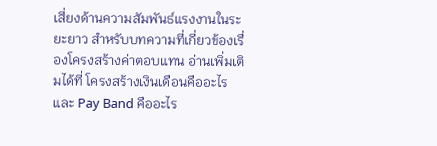เสี่ยงด้านความสัมพันธ์แรงงานในระยะยาว สำหรับบทความที่เกี่ยวข้องเรื่องโครงสร้างค่าตอบแทน อ่านเพิ่มเติมได้ที่ โครงสร้างเงินเดือนคืออะไร และ Pay Band คืออะไร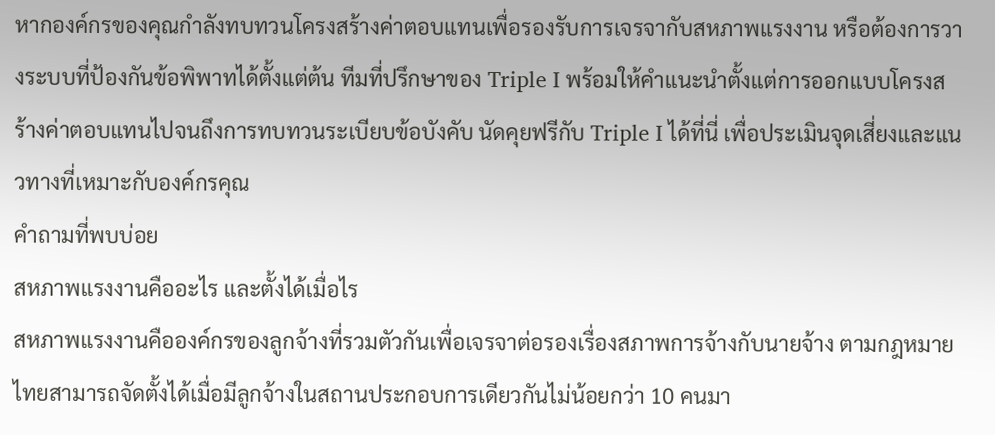หากองค์กรของคุณกำลังทบทวนโครงสร้างค่าตอบแทนเพื่อรองรับการเจรจากับสหภาพแรงงาน หรือต้องการวางระบบที่ป้องกันข้อพิพาทได้ตั้งแต่ต้น ทีมที่ปรึกษาของ Triple I พร้อมให้คำแนะนำตั้งแต่การออกแบบโครงสร้างค่าตอบแทนไปจนถึงการทบทวนระเบียบข้อบังคับ นัดคุยฟรีกับ Triple I ได้ที่นี่ เพื่อประเมินจุดเสี่ยงและแนวทางที่เหมาะกับองค์กรคุณ
คำถามที่พบบ่อย
สหภาพแรงงานคืออะไร และตั้งได้เมื่อไร
สหภาพแรงงานคือองค์กรของลูกจ้างที่รวมตัวกันเพื่อเจรจาต่อรองเรื่องสภาพการจ้างกับนายจ้าง ตามกฎหมายไทยสามารถจัดตั้งได้เมื่อมีลูกจ้างในสถานประกอบการเดียวกันไม่น้อยกว่า 10 คนมา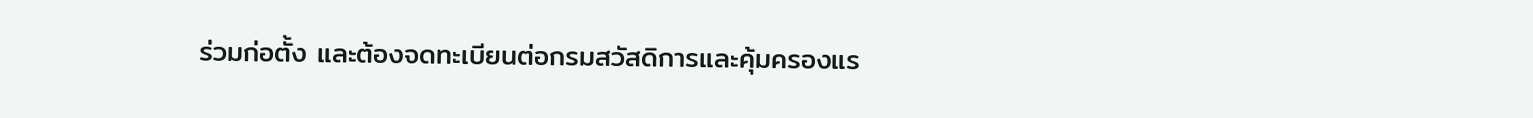ร่วมก่อตั้ง และต้องจดทะเบียนต่อกรมสวัสดิการและคุ้มครองแร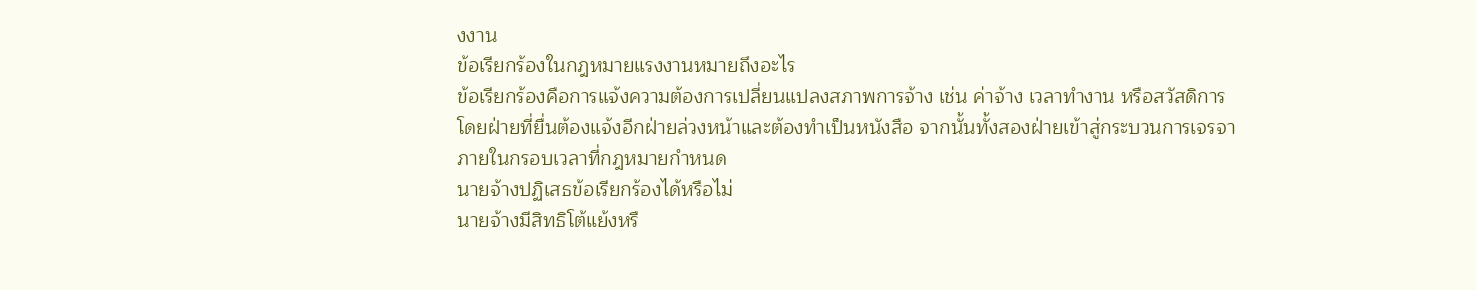งงาน
ข้อเรียกร้องในกฎหมายแรงงานหมายถึงอะไร
ข้อเรียกร้องคือการแจ้งความต้องการเปลี่ยนแปลงสภาพการจ้าง เช่น ค่าจ้าง เวลาทำงาน หรือสวัสดิการ โดยฝ่ายที่ยื่นต้องแจ้งอีกฝ่ายล่วงหน้าและต้องทำเป็นหนังสือ จากนั้นทั้งสองฝ่ายเข้าสู่กระบวนการเจรจาภายในกรอบเวลาที่กฎหมายกำหนด
นายจ้างปฏิเสธข้อเรียกร้องได้หรือไม่
นายจ้างมีสิทธิโต้แย้งหรื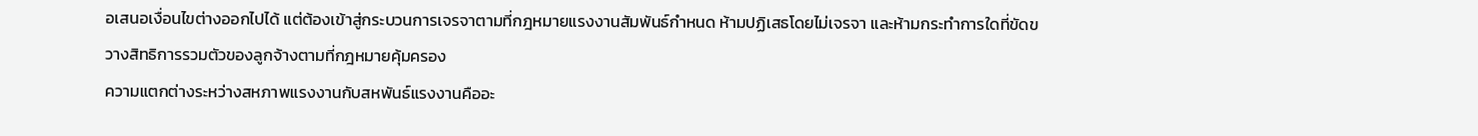อเสนอเงื่อนไขต่างออกไปได้ แต่ต้องเข้าสู่กระบวนการเจรจาตามที่กฎหมายแรงงานสัมพันธ์กำหนด ห้ามปฏิเสธโดยไม่เจรจา และห้ามกระทำการใดที่ขัดขวางสิทธิการรวมตัวของลูกจ้างตามที่กฎหมายคุ้มครอง
ความแตกต่างระหว่างสหภาพแรงงานกับสหพันธ์แรงงานคืออะ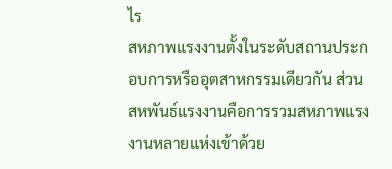ไร
สหภาพแรงงานตั้งในระดับสถานประกอบการหรืออุตสาหกรรมเดียวกัน ส่วนสหพันธ์แรงงานคือการรวมสหภาพแรงงานหลายแห่งเข้าด้วย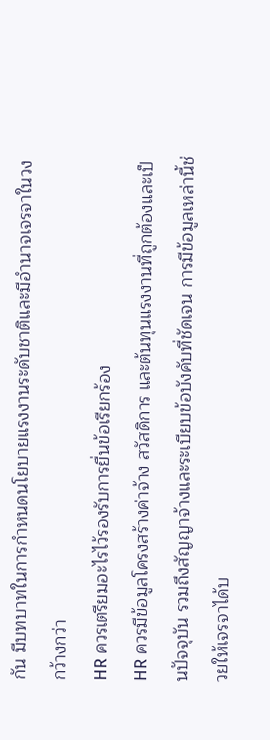กัน มีบทบาทในการกำหนดนโยบายแรงงานระดับชาติและมีอำนาจเจรจาในวงกว้างกว่า
HR ควรเตรียมอะไรไว้รองรับการยื่นข้อเรียกร้อง
HR ควรมีข้อมูลโครงสร้างค่าจ้าง สวัสดิการ และต้นทุนแรงงานที่ถูกต้องและเป็นปัจจุบัน รวมถึงสัญญาจ้างและระเบียบข้อบังคับที่ชัดเจน การมีข้อมูลเหล่านี้ช่วยให้เจรจาได้บ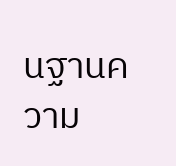นฐานความ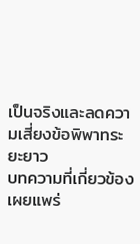เป็นจริงและลดความเสี่ยงข้อพิพาทระยะยาว
บทความที่เกี่ยวข้อง
เผยแพร่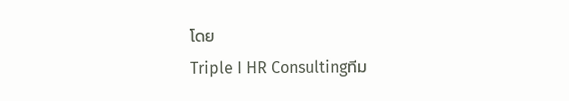โดย
Triple I HR Consultingทีม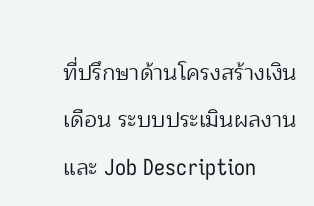ที่ปรึกษาด้านโครงสร้างเงินเดือน ระบบประเมินผลงาน และ Job Description